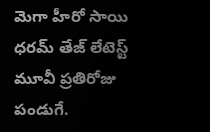మెగా హీరో సాయి ధరమ్ తేజ్ లేటెస్ట్ మూవీ ప్రతిరోజు పండుగే.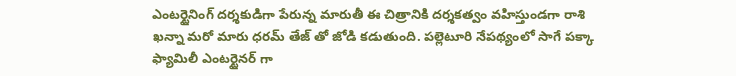ఎంటర్టైనింగ్ దర్శకుడిగా పేరున్న మారుతీ ఈ చిత్రానికి దర్శకత్వం వహిస్తుండగా రాశి ఖన్నా మరో మారు ధరమ్ తేజ్ తో జోడి కడుతుంది. పల్లెటూరి నేపథ్యంలో సాగే పక్కా ఫ్యామిలీ ఎంటర్టైనర్ గా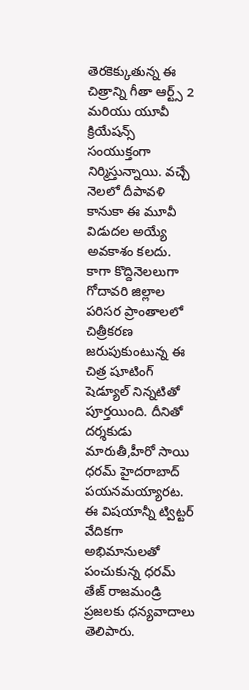తెరకెక్కుతున్న ఈ చిత్రాన్ని గీతా ఆర్ట్స్ 2 మరియు యూవీ క్రియేషన్స్ సంయుక్తంగా నిర్మిస్తున్నాయి. వచ్చే నెలలో దీపావళి కానుకా ఈ మూవీ విడుదల అయ్యే అవకాశం కలదు.
కాగా కొద్దినెలలుగా గోదావరి జిల్లాల పరిసర ప్రాంతాలలో చిత్రీకరణ జరుపుకుంటున్న ఈ చిత్ర షూటింగ్ షెడ్యూల్ నిన్నటితో పూర్తయింది. దీనితో దర్శకుడు మారుతీ,హీరో సాయి ధరమ్ హైదరాబాద్ పయనమయ్యారట. ఈ విషయాన్నీ ట్విట్టర్ వేదికగా అభిమానులతో పంచుకున్న ధరమ్ తేజ్ రాజమండ్రి ప్రజలకు ధన్యవాదాలు తెలిపారు.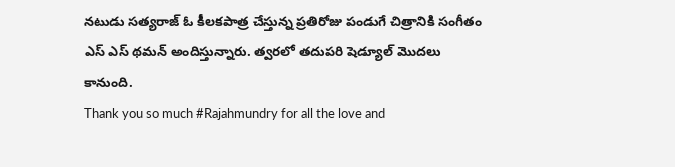నటుడు సత్యరాజ్ ఓ కీలకపాత్ర చేస్తున్న ప్రతిరోజు పండుగే చిత్రానికి సంగీతం ఎస్ ఎస్ థమన్ అందిస్తున్నారు. త్వరలో తదుపరి షెడ్యూల్ మొదలు కానుంది.
Thank you so much #Rajahmundry for all the love and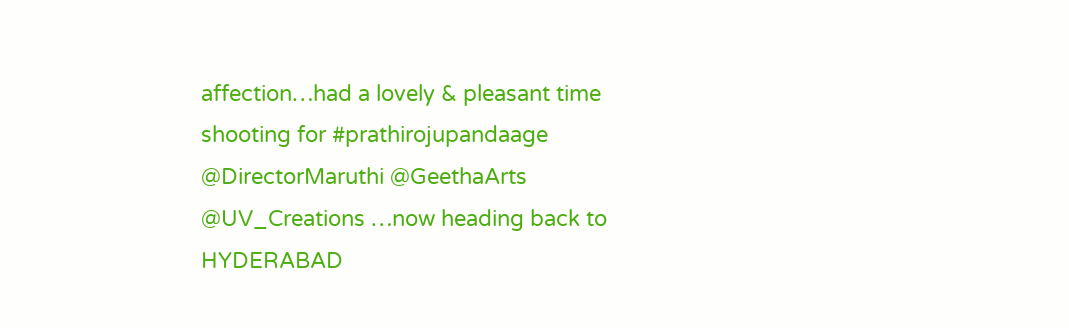affection…had a lovely & pleasant time shooting for #prathirojupandaage @DirectorMaruthi @GeethaArts @UV_Creations …now heading back to HYDERABAD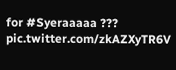for #Syeraaaaa ??? pic.twitter.com/zkAZXyTR6V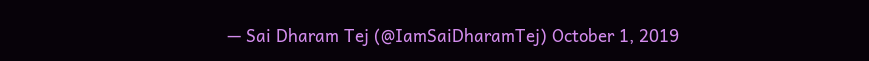— Sai Dharam Tej (@IamSaiDharamTej) October 1, 2019